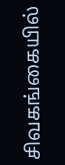சிவகங்கையில்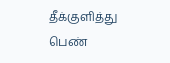தீக்குளித்து பெண்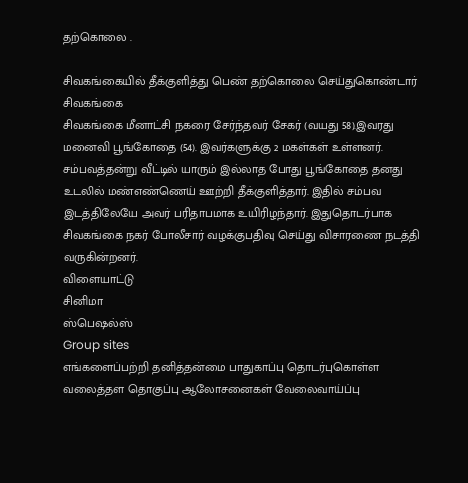தற்கொலை .

சிவகங்கையில் தீக்குளித்து பெண் தற்கொலை செய்துகொண்டார்
சிவகங்கை
சிவகங்கை மீனாட்சி நகரை சேர்ந்தவர் சேகர் (வயது 58).இவரது மனைவி பூங்கோதை (54). இவர்களுக்கு 2 மகள்கள் உள்ளனர். சம்பவத்தன்று வீட்டில் யாரும் இல்லாத போது பூங்கோதை தனது உடலில் மண்எண்ணெய் ஊற்றி தீக்குளித்தார். இதில் சம்பவ இடத்திலேயே அவர் பரிதாபமாக உயிரிழந்தார். இதுதொடர்பாக சிவகங்கை நகர் போலீசார் வழக்குபதிவு செய்து விசாரணை நடத்தி வருகின்றனர்.
விளையாட்டு
சினிமா
ஸ்பெஷல்ஸ்
Group sites
எங்களைப்பற்றி தனித்தன்மை பாதுகாப்பு தொடர்புகொள்ள வலைத்தள தொகுப்பு ஆலோசனைகள் வேலைவாய்ப்பு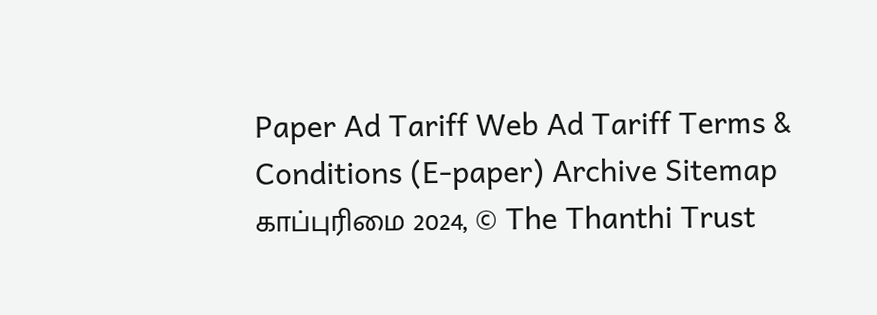Paper Ad Tariff Web Ad Tariff Terms & Conditions (E-paper) Archive Sitemap
காப்புரிமை 2024, © The Thanthi Trust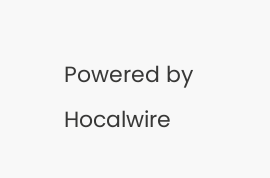Powered by Hocalwire